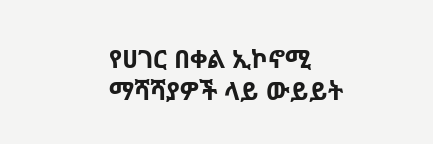የሀገር በቀል ኢኮኖሚ ማሻሻያዎች ላይ ውይይት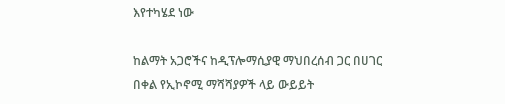እየተካሄደ ነው

ከልማት አጋሮችና ከዲፕሎማሲያዊ ማህበረሰብ ጋር በሀገር በቀል የኢኮኖሚ ማሻሻያዎች ላይ ውይይት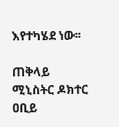እየተካሄደ ነው፡፡

ጠቅላይ ሚኒስትር ዶክተር ዐቢይ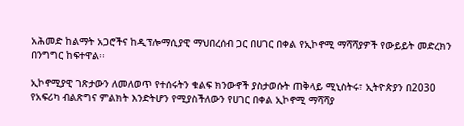አሕመድ ከልማት አጋሮችና ከዲፕሎማሲያዊ ማህበረሰብ ጋር በሀገር በቀል የኢኮኖሚ ማሻሻያዎች የውይይት መድረክን በንግግር ከፍተዋል፡፡

ኢኮኖሚያዊ ገጽታውን ለመለወጥ የተሰሩትን ቁልፍ ክንውኖች ያስታወሱት ጠቅላይ ሚኒስትሩ፣ ኢትዮጵያን በ2030 የአፍሪካ ብልጽግና ምልክት እንድትሆን የሚያስችለውን የሀገር በቀል ኢኮኖሚ ማሻሻያ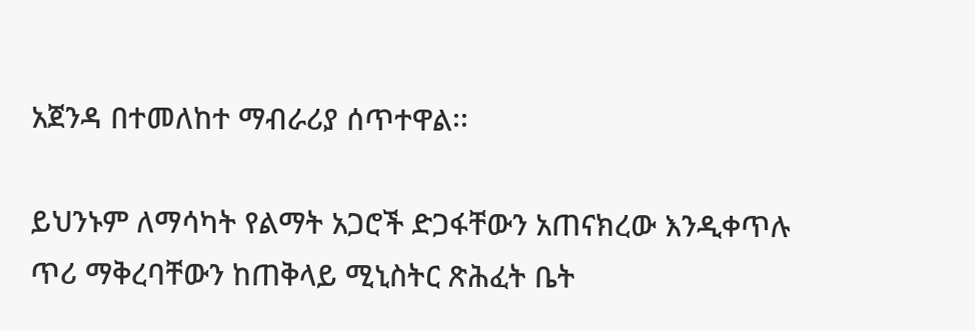አጀንዳ በተመለከተ ማብራሪያ ሰጥተዋል፡፡

ይህንኑም ለማሳካት የልማት አጋሮች ድጋፋቸውን አጠናክረው እንዲቀጥሉ ጥሪ ማቅረባቸውን ከጠቅላይ ሚኒስትር ጽሕፈት ቤት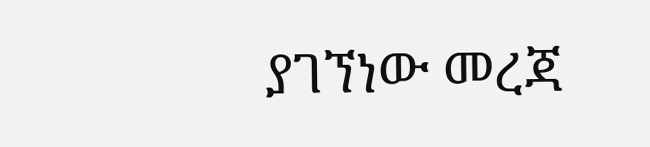ያገኘነው መረጃ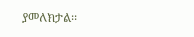ያመለክታል፡፡